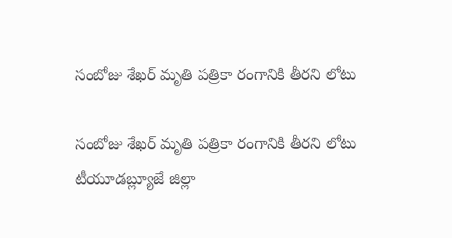సంబోజు శేఖర్ మృతి పత్రికా రంగానికి తీరని లోటు

సంబోజు శేఖర్ మృతి పత్రికా రంగానికి తీరని లోటు టీయూడబ్ల్యూజే జిల్లా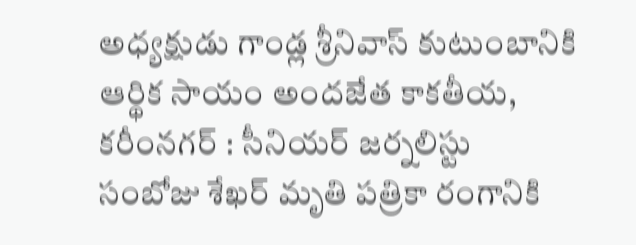అధ్యక్షుడు గాండ్ల శ్రీనివాస్ కుటుంబానికి ఆర్థిక సాయం అందజేత కాకతీయ, కరీంనగర్ : సీనియర్ జర్నలిస్టు సంబోజు శేఖర్ మృతి పత్రికా రంగానికి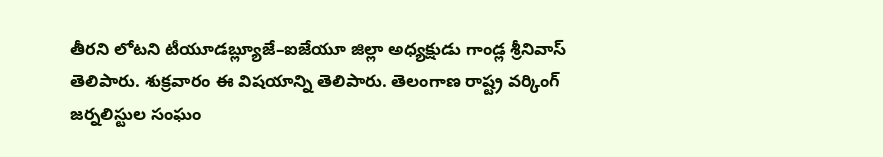తీరని లోటని టీయూడబ్ల్యూజే–ఐజేయూ జిల్లా అధ్యక్షుడు గాండ్ల శ్రీనివాస్ తెలిపారు. శుక్రవారం ఈ విషయాన్ని తెలిపారు. తెలంగాణ రాష్ట్ర వర్కింగ్ జర్నలిస్టుల సంఘం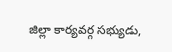జిల్లా కార్యవర్గ సభ్యుడు,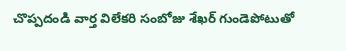చొప్పదండి వార్త విలేకరి సంబోజు శేఖర్ గుండెపోటుతో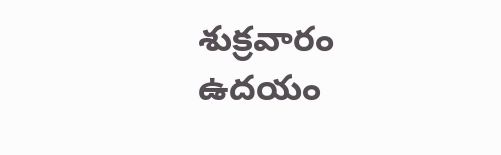శుక్రవారం ఉదయం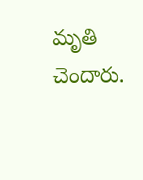మృతి చెందారు.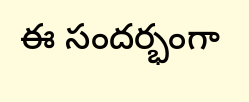ఈ సందర్భంగా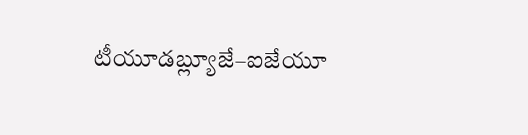టీయూడబ్ల్యూజే–ఐజేయూ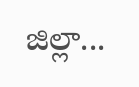జిల్లా...